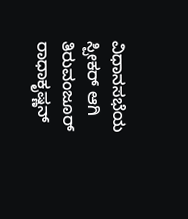ವಿಧಾನಸಭೆಯ ಸ್ಪೀಕರ್ ಆಗಿ ತಿರುವಂಜೂರ್ ರಾಧಾಕೃಷ್ಣನ್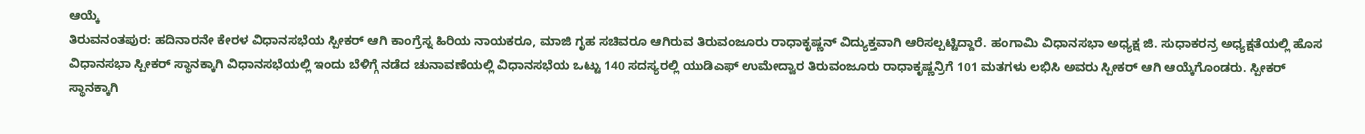ಆಯ್ಕೆ
ತಿರುವನಂತಪುರ: ಹದಿನಾರನೇ ಕೇರಳ ವಿಧಾನಸಭೆಯ ಸ್ಪೀಕರ್ ಆಗಿ ಕಾಂಗ್ರೆಸ್ನ ಹಿರಿಯ ನಾಯಕರೂ, ಮಾಜಿ ಗೃಹ ಸಚಿವರೂ ಆಗಿರುವ ತಿರುವಂಜೂರು ರಾಧಾಕೃಷ್ಣನ್ ವಿದ್ಯುಕ್ತವಾಗಿ ಆರಿಸಲ್ಪಟ್ಟಿದ್ದಾರೆ. ಹಂಗಾಮಿ ವಿಧಾನಸಭಾ ಅಧ್ಯಕ್ಷ ಜಿ. ಸುಧಾಕರನ್ರ ಅಧ್ಯಕ್ಷತೆಯಲ್ಲಿ ಹೊಸ ವಿಧಾನಸಭಾ ಸ್ಪೀಕರ್ ಸ್ಥಾನಕ್ಕಾಗಿ ವಿಧಾನಸಭೆಯಲ್ಲಿ ಇಂದು ಬೆಳಿಗ್ಗೆ ನಡೆದ ಚುನಾವಣೆಯಲ್ಲಿ ವಿಧಾನಸಭೆಯ ಒಟ್ಟು 140 ಸದಸ್ಯರಲ್ಲಿ ಯುಡಿಎಫ್ ಉಮೇದ್ವಾರ ತಿರುವಂಜೂರು ರಾಧಾಕೃಷ್ಣನ್ರಿಗೆ 101 ಮತಗಳು ಲಭಿಸಿ ಅವರು ಸ್ಪೀಕರ್ ಆಗಿ ಆಯ್ಕೆಗೊಂಡರು. ಸ್ಪೀಕರ್ ಸ್ಥಾನಕ್ಕಾಗಿ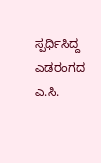ಸ್ಪರ್ಧಿಸಿದ್ದ ಎಡರಂಗದ ಎ.ಸಿ.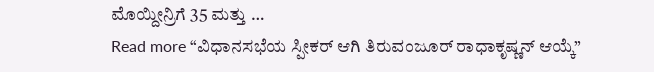ಮೊಯ್ದೀನ್ರಿಗೆ 35 ಮತ್ತು …
Read more “ವಿಧಾನಸಭೆಯ ಸ್ಪೀಕರ್ ಆಗಿ ತಿರುವಂಜೂರ್ ರಾಧಾಕೃಷ್ಣನ್ ಆಯ್ಕೆ”